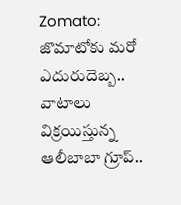Zomato: జొమాటోకు మరో ఎదురుదెబ్బ.. వాటాలు విక్రయిస్తున్న ఆలీబాబా గ్రూప్..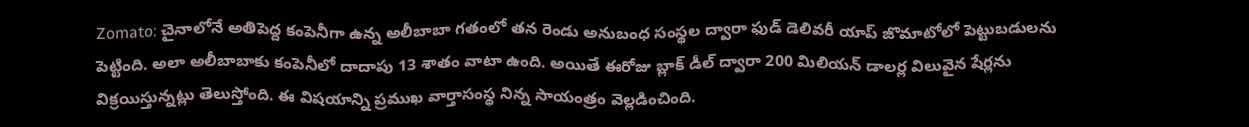Zomato: చైనాలోనే అతిపెద్ద కంపెనీగా ఉన్న అలీబాబా గతంలో తన రెండు అనుబంధ సంస్థల ద్వారా ఫుడ్ డెలివరీ యాప్ జొమాటోలో పెట్టుబడులను పెట్టింది. అలా అలీబాబాకు కంపెనీలో దాదాపు 13 శాతం వాటా ఉంది. అయితే ఈరోజు బ్లాక్ డీల్ ద్వారా 200 మిలియన్ డాలర్ల విలువైన షేర్లను విక్రయిస్తున్నట్లు తెలుస్తోంది. ఈ విషయాన్ని ప్రముఖ వార్తాసంస్థ నిన్న సాయంత్రం వెల్లడించింది.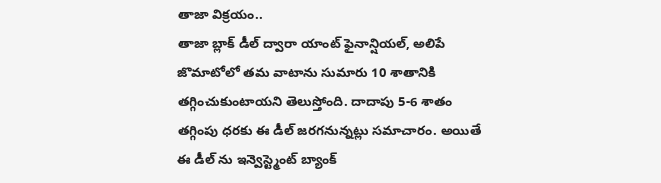తాజా విక్రయం..
తాజా బ్లాక్ డీల్ ద్వారా యాంట్ ఫైనాన్షియల్, అలిపే జొమాటోలో తమ వాటాను సుమారు 10 శాతానికి తగ్గించుకుంటాయని తెలుస్తోంది. దాదాపు 5-6 శాతం తగ్గింపు ధరకు ఈ డీల్ జరగనున్నట్లు సమాచారం. అయితే ఈ డీల్ ను ఇన్వెస్ట్మెంట్ బ్యాంక్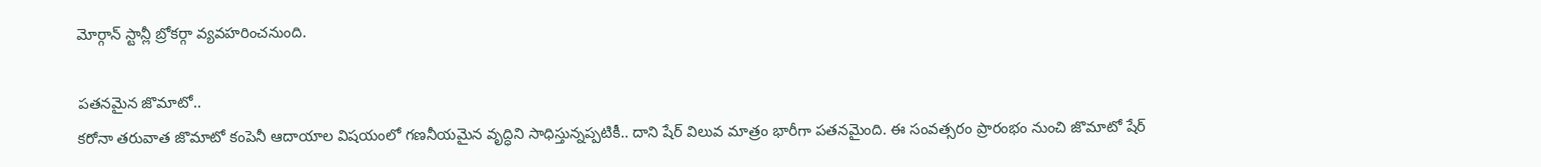మోర్గాన్ స్టాన్లీ బ్రోకర్గా వ్యవహరించనుంది.

పతనమైన జొమాటో..
కరోనా తరువాత జొమాటో కంపెనీ ఆదాయాల విషయంలో గణనీయమైన వృద్ధిని సాధిస్తున్నప్పటికీ.. దాని షేర్ విలువ మాత్రం భారీగా పతనమైంది. ఈ సంవత్సరం ప్రారంభం నుంచి జొమాటో షేర్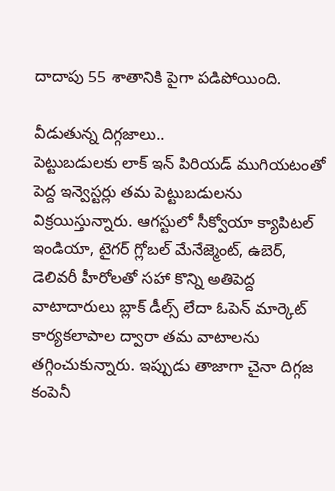దాదాపు 55 శాతానికి పైగా పడిపోయింది.

వీడుతున్న దిగ్గజాలు..
పెట్టుబడులకు లాక్ ఇన్ పిరియడ్ ముగియటంతో పెద్ద ఇన్వెస్టర్లు తమ పెట్టుబడులను విక్రయిస్తున్నారు. ఆగస్టులో సీక్వోయా క్యాపిటల్ ఇండియా, టైగర్ గ్లోబల్ మేనేజ్మెంట్, ఉబెర్, డెలివరీ హీరోలతో సహా కొన్ని అతిపెద్ద వాటాదారులు బ్లాక్ డీల్స్ లేదా ఓపెన్ మార్కెట్ కార్యకలాపాల ద్వారా తమ వాటాలను తగ్గించుకున్నారు. ఇప్పుడు తాజాగా చైనా దిగ్గజ కంపెనీ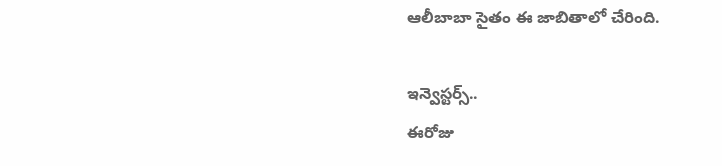ఆలీబాబా సైతం ఈ జాబితాలో చేరింది.

ఇన్వెస్టర్స్..
ఈరోజు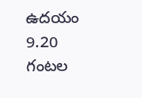ఉదయం 9.20 గంటల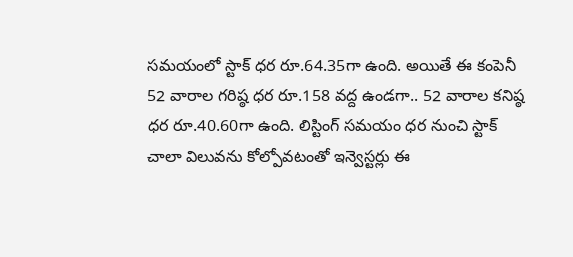సమయంలో స్టాక్ ధర రూ.64.35గా ఉంది. అయితే ఈ కంపెనీ 52 వారాల గరిష్ఠ ధర రూ.158 వద్ద ఉండగా.. 52 వారాల కనిష్ఠ ధర రూ.40.60గా ఉంది. లిస్టింగ్ సమయం ధర నుంచి స్టాక్ చాలా విలువను కోల్పోవటంతో ఇన్వెస్టర్లు ఈ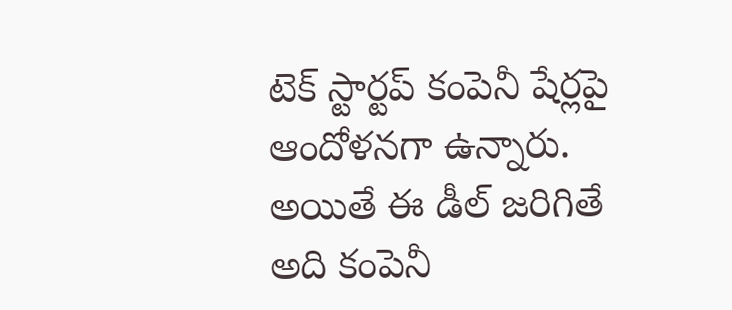టెక్ స్టార్టప్ కంపెనీ షేర్లపై ఆందోళనగా ఉన్నారు. అయితే ఈ డీల్ జరిగితే అది కంపెనీ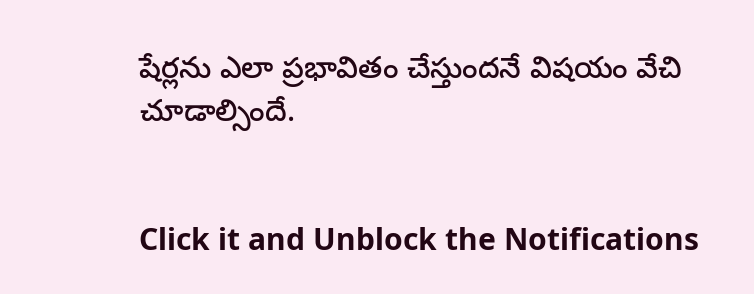షేర్లను ఎలా ప్రభావితం చేస్తుందనే విషయం వేచి చూడాల్సిందే.


Click it and Unblock the Notifications